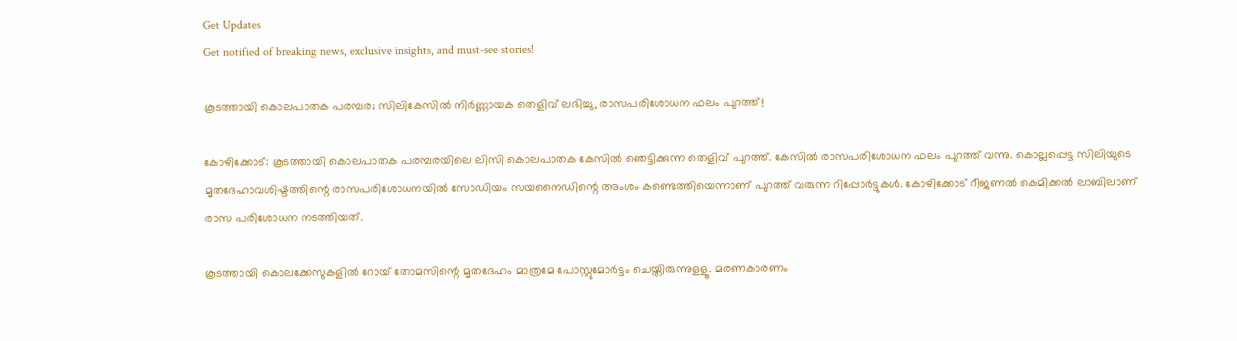Get Updates
Get notified of breaking news, exclusive insights, and must-see stories!

കൂടത്തായി കൊലപാതക പരമ്പര; സിലികേസിൽ നിർണ്ണായക തെളിവ് ലഭിച്ചു, രാസപരിശോധന ഫലം പുറത്ത്!

കോഴിക്കോട്: കൂടത്തായി കൊലപാതക പരമ്പരയിലെ ലിസി കൊലപാതക കേസിൽ ഞെട്ടിക്കുന്ന തെളിവ് പുറത്ത്. കേസിൽ രാസപരിശോധന ഫലം പുറത്ത് വന്നു. കൊല്ലപ്പെട്ട സിലിയുടെ മൃതദേഹാവശിഷ്ടത്തിന്റെ രാസപരിശോധനയിൽ സോഡിയം സയനൈഡിന്റെ അംശം കണ്ടെത്തിയെന്നാണ് പുറത്ത് വരുന്ന റിപ്പോർ‌ട്ടുകൾ. കോഴിക്കോട് റീജണൽ കെമിക്കൽ ലാബിലാണ് രാസ പരിശോധന നടത്തിയത്.

കൂടത്തായി കൊലക്കേസുകളിൽ റോയ്‌ തോമസിന്റെ മൃതദേഹം മാത്രമേ പോസ്റ്റുമോർട്ടം ചെയ്തിരുന്നുളളൂ. മരണകാരണം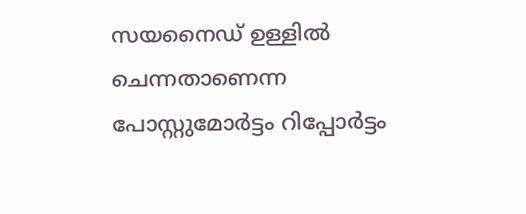സയനൈഡ് ഉള്ളിൽ ചെന്നതാണെന്ന പോസ്റ്റുമോർട്ടം റിപ്പോർട്ടം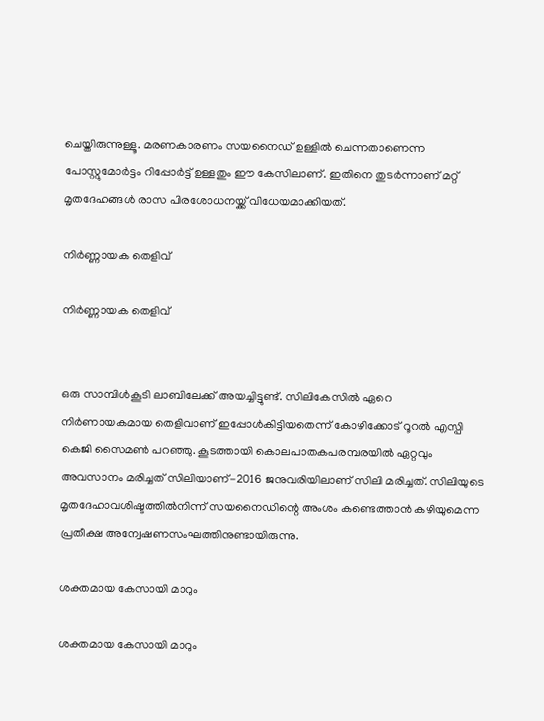ചെയ്തിരുന്നുള്ളൂ. മരണകാരണം സയനൈഡ് ഉള്ളിൽ ചെന്നതാണെന്ന പോസ്റ്റുമോർട്ടം റിപ്പോർട്ട് ഉള്ളതും ഈ കേസിലാണ്. ഇതിനെ തുടർന്നാണ് മറ്റ് മൃതദേഹങ്ങൾ രാസ പിരശോധനയ്ക്ക് വിധേയമാക്കിയത്.

നിർണ്ണായക തെളിവ്

നിർണ്ണായക തെളിവ്


ഒരു സാമ്പിൾകൂടി ലാബിലേക്ക് അയച്ചിട്ടുണ്ട്. സിലികേസിൽ ഏറെ നിർണായകമായ തെളിവാണ് ഇപ്പോൾകിട്ടിയതെന്ന് കോഴിക്കോട് റൂറൽ എസ്പി കെജി സൈമൺ പറഞ്ഞു. കൂടത്തായി കൊലപാതകപരമ്പരയിൽ ഏറ്റവും അവസാനം മരിച്ചത് സിലിയാണ്-2016 ജനുവരിയിലാണ് സിലി മരിച്ചത്. സിലിയുടെ മൃതദേഹാവശിഷ്ടത്തിൽനിന്ന് സയനൈഡിന്റെ അംശം കണ്ടെത്താൻ കഴിയുമെന്ന പ്രതീക്ഷ അന്വേഷണസംഘത്തിനുണ്ടായിരുന്നു.

ശക്തമായ കേസായി മാറും

ശക്തമായ കേസായി മാറും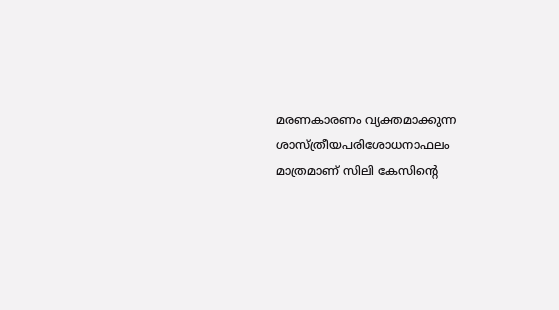മരണകാരണം വ്യക്തമാക്കുന്ന ശാസ്ത്രീയപരിശോധനാഫലം മാത്രമാണ് സിലി കേസിന്റെ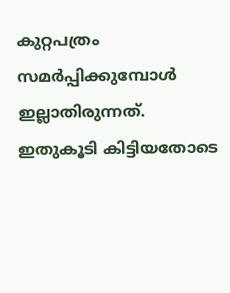കുറ്റപത്രം സമർപ്പിക്കുമ്പോൾ ഇല്ലാതിരുന്നത്. ഇതുകൂടി കിട്ടിയതോടെ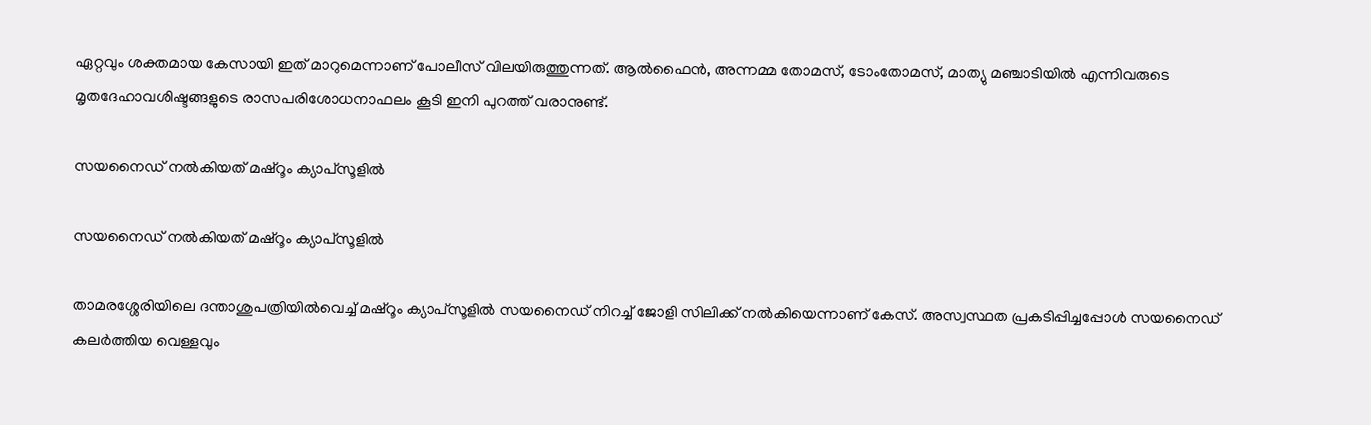ഏറ്റവും ശക്തമായ കേസായി ഇത് മാറുമെന്നാണ് പോലീസ് വിലയിരുത്തുന്നത്. ആൽഫൈൻ, അന്നമ്മ തോമസ്, ടോംതോമസ്, മാത്യു മഞ്ചാടിയിൽ എന്നിവരുടെ മൃതദേഹാവശിഷ്ടങ്ങളുടെ രാസപരിശോധനാഫലം കൂടി ഇനി പുറത്ത് വരാനുണ്ട്.

സയനൈഡ് നൽകിയത് മഷ്റൂം ക്യാപ്സൂളിൽ

സയനൈഡ് നൽകിയത് മഷ്റൂം ക്യാപ്സൂളിൽ

താമരശ്ശേരിയിലെ ദന്താശുപത്രിയിൽവെച്ച് മഷ്‌റൂം ക്യാപ്‌സൂളിൽ സയനൈഡ് നിറച്ച് ജോളി സിലിക്ക് നൽകിയെന്നാണ് കേസ്. അസ്വസ്ഥത പ്രകടിപ്പിച്ചപ്പോൾ സയനൈഡ് കലർത്തിയ വെള്ളവും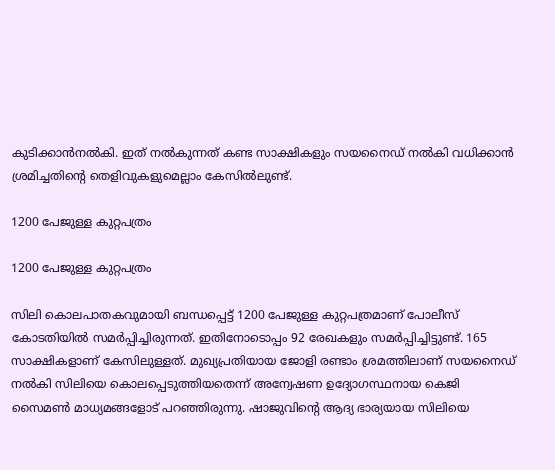കുടിക്കാൻനൽകി. ഇത് നൽകുന്നത് കണ്ട സാക്ഷികളും സയനൈഡ് നൽകി വധിക്കാൻ ശ്രമിച്ചതിന്റെ തെളിവുകളുമെല്ലാം കേസിൽലുണ്ട്.

1200 പേജുള്ള കുറ്റപത്രം

1200 പേജുള്ള കുറ്റപത്രം

സിലി കൊലപാതകവുമായി ബന്ധപ്പെട്ട് 1200 പേജുള്ള കുറ്റപത്രമാണ് പോലീസ് കോടതിയിൽ സമർപ്പിച്ചിരുന്നത്. ഇതിനോടൊപ്പം 92 രേഖകളും സമർപ്പിച്ചിട്ടുണ്ട്. 165 സാക്ഷികളാണ് കേസിലുള്ളത്. മുഖ്യപ്രതിയായ ജോളി രണ്ടാം ശ്രമത്തിലാണ് സയനൈഡ് നൽകി സിലിയെ കൊലപ്പെടുത്തിയതെന്ന് അന്വേഷണ ഉദ്യോഗസ്ഥനായ കെജി സൈമൺ മാധ്യമങ്ങളോട് പറഞ്ഞിരുന്നു. ഷാജുവിന്റെ ആദ്യ ഭാര്യയായ സിലിയെ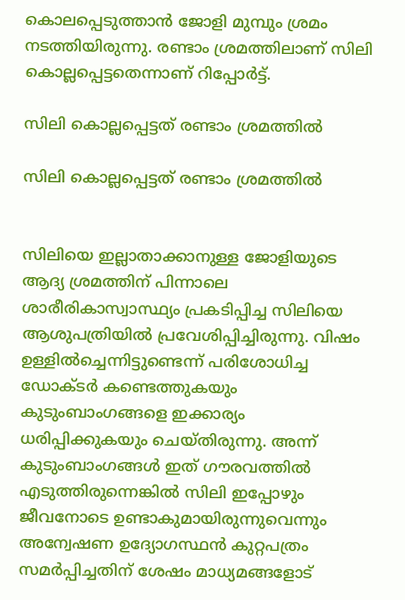കൊലപ്പെടുത്താൻ ജോളി മുമ്പും ശ്രമം നടത്തിയിരുന്നു. രണ്ടാം ശ്രമത്തിലാണ് സിലി കൊല്ലപ്പെട്ടതെന്നാണ് റിപ്പോർട്ട്.

സിലി കൊല്ലപ്പെട്ടത് രണ്ടാം ശ്രമത്തിൽ

സിലി കൊല്ലപ്പെട്ടത് രണ്ടാം ശ്രമത്തിൽ


സിലിയെ ഇല്ലാതാക്കാനുള്ള ജോളിയുടെ ആദ്യ ശ്രമത്തിന് പിന്നാലെ ശാരീരികാസ്വാസ്ഥ്യം പ്രകടിപ്പിച്ച സിലിയെ ആശുപത്രിയിൽ പ്രവേശിപ്പിച്ചിരുന്നു. വിഷം ഉള്ളിൽച്ചെന്നിട്ടുണ്ടെന്ന് പരിശോധിച്ച ഡോക്ടർ കണ്ടെത്തുകയും കുടുംബാംഗങ്ങളെ ഇക്കാര്യം ധരിപ്പിക്കുകയും ചെയ്തിരുന്നു. അന്ന് കുടുംബാംഗങ്ങൾ ഇത് ഗൗരവത്തിൽ എടുത്തിരുന്നെങ്കിൽ സിലി ഇപ്പോഴും ജീവനോടെ ഉണ്ടാകുമായിരുന്നുവെന്നും അന്വേഷണ ഉദ്യോഗസ്ഥൻ കുറ്റപത്രം സമർപ്പിച്ചതിന് ശേഷം മാധ്യമങ്ങളോട്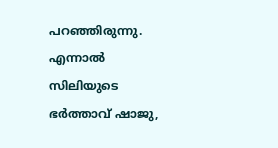പറഞ്ഞിരുന്നു. എന്നാൽ സിലിയുടെ ഭർത്താവ് ഷാജു,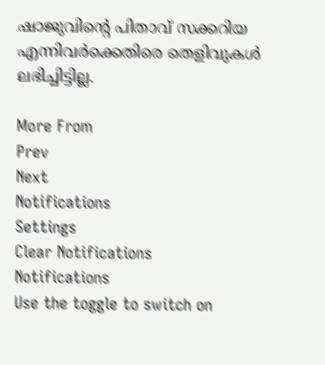ഷാജുവിന്റെ പിതാവ് സക്കറിയ എന്നിവർക്കെതിരെ തെളിവുകൾ ലഭിച്ചിട്ടില്ല.

More From
Prev
Next
Notifications
Settings
Clear Notifications
Notifications
Use the toggle to switch on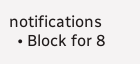notifications
  • Block for 8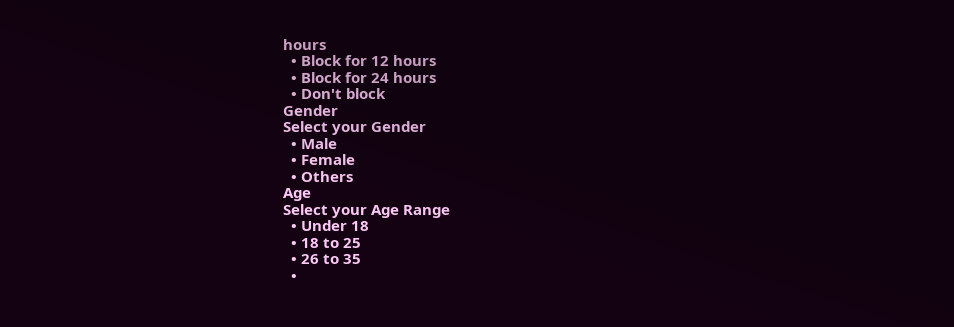hours
  • Block for 12 hours
  • Block for 24 hours
  • Don't block
Gender
Select your Gender
  • Male
  • Female
  • Others
Age
Select your Age Range
  • Under 18
  • 18 to 25
  • 26 to 35
  •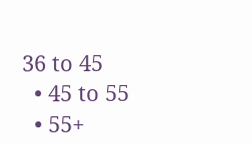36 to 45
  • 45 to 55
  • 55+